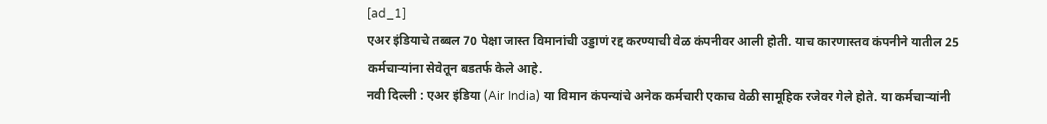[ad_1]
एअर इंडियाचे तब्बल 70 पेक्षा जास्त विमानांची उड्डाणं रद्द करण्याची वेळ कंपनीवर आली होती. याच कारणास्तव कंपनीने यातील 25 कर्मचाऱ्यांना सेवेतून बडतर्फ केले आहे.
नवी दिल्ली : एअर इंडिया (Air India) या विमान कंपन्यांचे अनेक कर्मचारी एकाच वेळी सामूहिक रजेवर गेले होते. या कर्मचाऱ्यांनी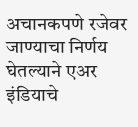अचानकपणे रजेवर जाण्याचा निर्णय घेतल्याने एअर इंडियाचे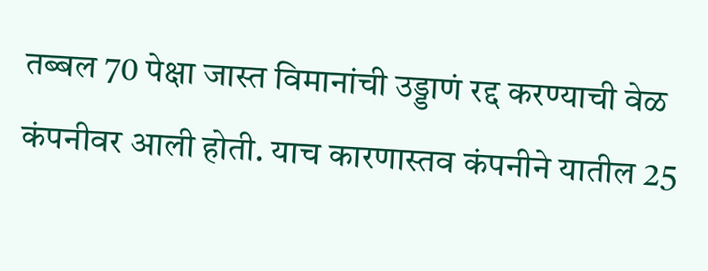तब्बल 70 पेक्षा जास्त विमानांची उड्डाणं रद्द करण्याची वेळ कंपनीवर आली होती. याच कारणास्तव कंपनीने यातील 25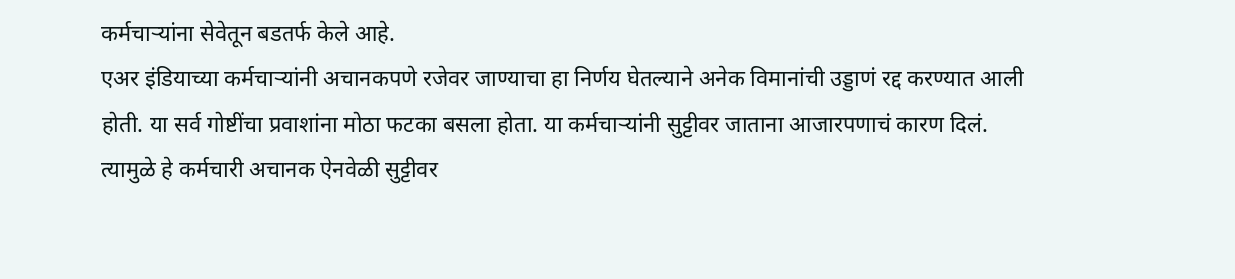कर्मचाऱ्यांना सेवेतून बडतर्फ केले आहे.
एअर इंडियाच्या कर्मचाऱ्यांनी अचानकपणे रजेवर जाण्याचा हा निर्णय घेतल्याने अनेक विमानांची उड्डाणं रद्द करण्यात आली होती. या सर्व गोष्टींचा प्रवाशांना मोठा फटका बसला होता. या कर्मचाऱ्यांनी सुट्टीवर जाताना आजारपणाचं कारण दिलं. त्यामुळे हे कर्मचारी अचानक ऐनवेळी सुट्टीवर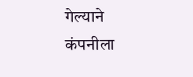गेल्याने कंपनीला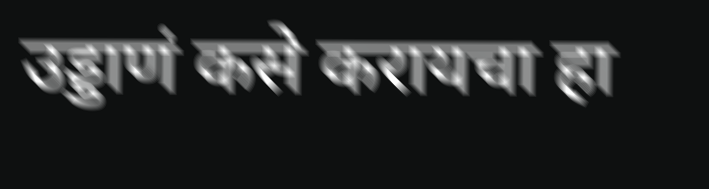उड्डाणं कसे करायचा हा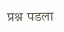प्रश्न पडला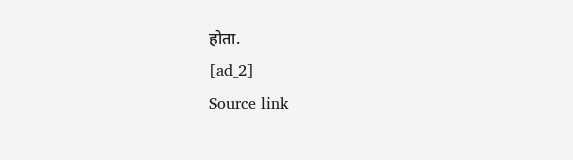होता.
[ad_2]
Source link